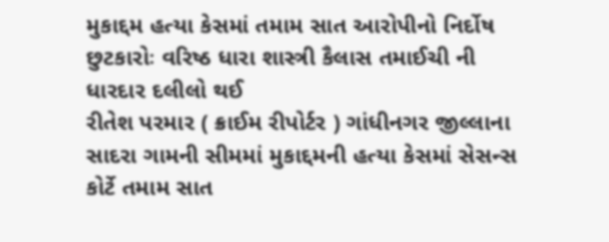મુકાદ્દમ હત્યા કેસમાં તમામ સાત આરોપીનો નિર્દોષ છુટકારોઃ વરિષ્ઠ ધારા શાસ્ત્રી કૈલાસ તમાઈચી ની ધારદાર દલીલો થઈ
રીતેશ પરમાર ( ક્રાઈમ રીપોર્ટર ) ગાંધીનગર જીલ્લાના સાદરા ગામની સીમમાં મુકાદ્દમની હત્યા કેસમાં સેસન્સ કોર્ટે તમામ સાત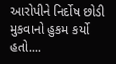આરોપીને નિર્દોષ છોડી મુકવાનો હુકમ કર્યો હતો....